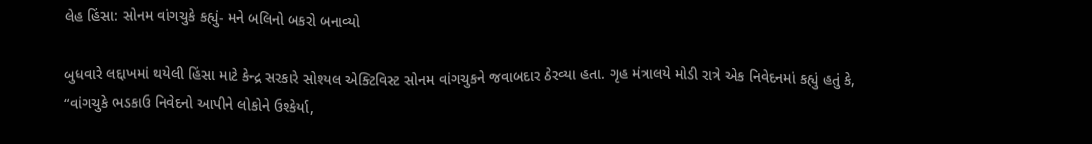લેહ હિંસા: સોનમ વાંગચુકે કહ્યું- મને બલિનો બકરો બનાવ્યો

બુધવારે લદ્દાખમાં થયેલી હિંસા માટે કેન્દ્ર સરકારે સોશ્યલ એક્ટિવિસ્ટ સોનમ વાંગચુકને જવાબદાર ઠેરવ્યા હતા. ગૃહ મંત્રાલયે મોડી રાત્રે એક નિવેદનમાં કહ્યું હતું કે, “વાંગચુકે ભડકાઉ નિવેદનો આપીને લોકોને ઉશ્કેર્યા,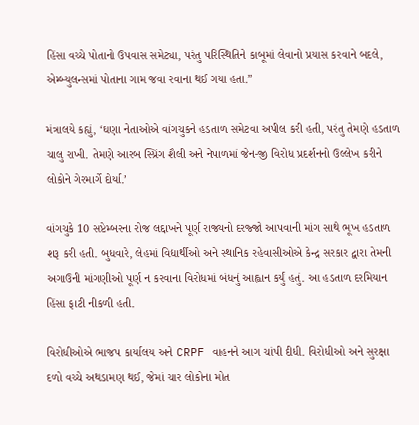હિંસા વચ્ચે પોતાનો ઉપવાસ સમેટ્યા, પરંતુ પરિસ્થિતિને કાબૂમાં લેવાનો પ્રયાસ કરવાને બદલે, એમ્બ્યુલન્સમાં પોતાના ગામ જવા રવાના થઈ ગયા હતા.”

મંત્રાલયે કહ્યું, ‘ઘણા નેતાઓએ વાંગચુકને હડતાળ સમેટવા અપીલ કરી હતી, પરંતુ તેમણે હડતાળ ચાલુ રાખી. તેમણે આરબ સ્પ્રિંગ શૈલી અને નેપાળમાં જેન-જી વિરોધ પ્રદર્શનનો ઉલ્લેખ કરીને લોકોને ગેરમાર્ગે દોર્યા.’

વાંગચુકે 10 સપ્ટેમ્બરના રોજ લદ્દાખને પૂર્ણ રાજ્યનો દરજ્જો આપવાની માંગ સાથે ભૂખ હડતાળ શરૂ કરી હતી. બુધવારે, લેહમાં વિદ્યાર્થીઓ અને સ્થાનિક રહેવાસીઓએ કેન્દ્ર સરકાર દ્વારા તેમની અગાઉની માંગણીઓ પૂર્ણ ન કરવાના વિરોધમાં બંધનું આહ્વાન કર્યું હતું. આ હડતાળ દરમિયાન હિંસા ફાટી નીકળી હતી.

વિરોધીઓએ ભાજપ કાર્યાલય અને CRPF વાહનને આગ ચાંપી દીધી. વિરોધીઓ અને સુરક્ષા દળો વચ્ચે અથડામણ થઈ, જેમાં ચાર લોકોના મોત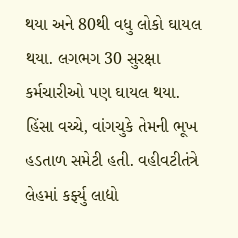થયા અને 80થી વધુ લોકો ઘાયલ થયા. લગભગ 30 સુરક્ષા કર્મચારીઓ પણ ઘાયલ થયા. હિંસા વચ્ચે, વાંગચુકે તેમની ભૂખ હડતાળ સમેટી હતી. વહીવટીતંત્રે લેહમાં કર્ફ્યુ લાદ્યો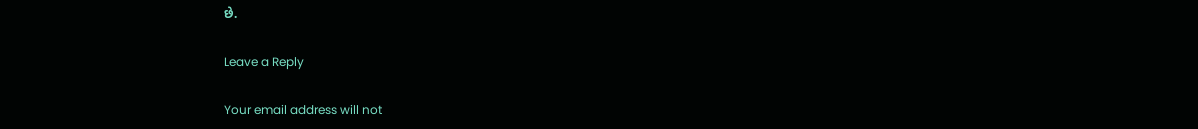છે.

Leave a Reply

Your email address will not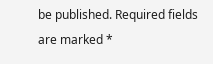be published. Required fields are marked *